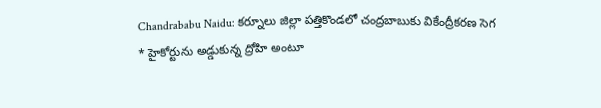Chandrababu Naidu: కర్నూలు జిల్లా పత్తికొండలో చంద్రబాబుకు వికేంద్రీకరణ సెగ
* హైకోర్టును అడ్డుకున్న ద్రోహి అంటూ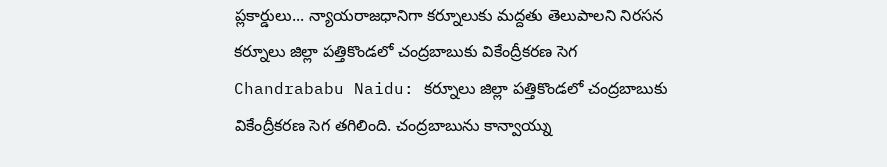ప్లకార్డులు... న్యాయరాజధానిగా కర్నూలుకు మద్దతు తెలుపాలని నిరసన
కర్నూలు జిల్లా పత్తికొండలో చంద్రబాబుకు వికేంద్రీకరణ సెగ
Chandrababu Naidu: కర్నూలు జిల్లా పత్తికొండలో చంద్రబాబుకు వికేంద్రీకరణ సెగ తగిలింది. చంద్రబాబును కాన్వాయ్ను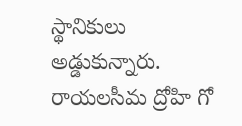స్థానికులు అడ్డుకున్నారు. రాయలసీమ ద్రోహి గో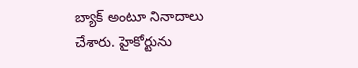బ్యాక్ అంటూ నినాదాలు చేశారు. హైకోర్టును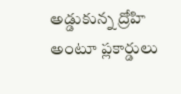అడ్డుకున్న ద్రోహి అంటూ ప్లకార్డులు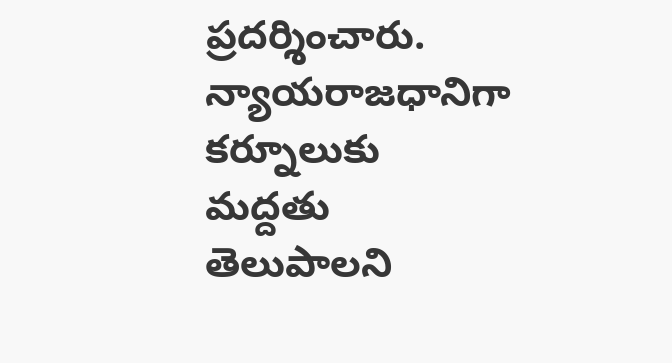ప్రదర్శించారు. న్యాయరాజధానిగా కర్నూలుకు మద్దతు తెలుపాలని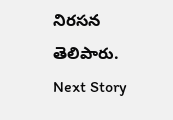నిరసన తెలిపారు.
Next Story